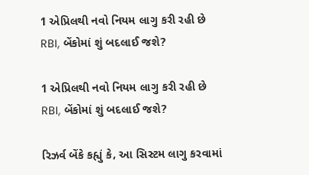1 એપ્રિલથી નવો નિયમ લાગુ કરી રહી છે RBI, બેંકોમાં શું બદલાઈ જશે?

1 એપ્રિલથી નવો નિયમ લાગુ કરી રહી છે RBI, બેંકોમાં શું બદલાઈ જશે?

રિઝર્વ બેંકે કહ્યું કે, આ સિસ્ટમ લાગુ કરવામાં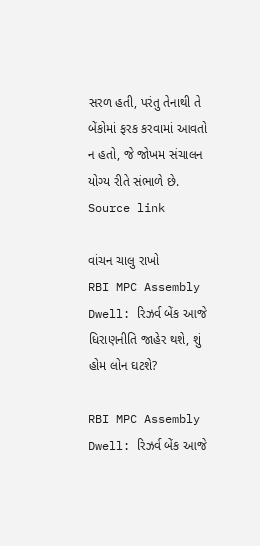સરળ હતી, પરંતુ તેનાથી તે બેંકોમાં ફરક કરવામાં આવતો ન હતો, જે જોખમ સંચાલન યોગ્ય રીતે સંભાળે છે. Source link

વાંચન ચાલુ રાખો
RBI MPC Assembly Dwell: રિઝર્વ બેંક આજે ધિરાણનીતિ જાહેર થશે, શું હોમ લોન ઘટશે?

RBI MPC Assembly Dwell: રિઝર્વ બેંક આજે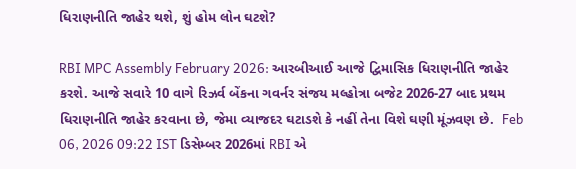ધિરાણનીતિ જાહેર થશે, શું હોમ લોન ઘટશે?

RBI MPC Assembly February 2026: આરબીઆઈ આજે દ્વિમાસિક ધિરાણનીતિ જાહેર કરશે. આજે સવારે 10 વાગે રિઝર્વ બેંકના ગવર્નર સંજય મલ્હોત્રા બજેટ 2026-27 બાદ પ્રથમ ધિરાણનીતિ જાહેર કરવાના છે, જેમા વ્યાજદર ઘટાડશે કે નહીં તેના વિશે ઘણી મૂંઝવણ છે.  Feb 06, 2026 09:22 IST ડિસેમ્બર 2026માં RBI એ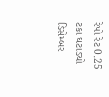રેપો રેટ 0.25 ટકા ઘટાડ્યો ડિસેમ્બર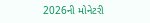2026ની મોનેટરી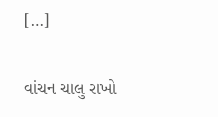[…]

વાંચન ચાલુ રાખો